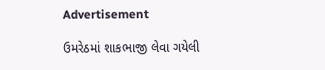Advertisement

ઉમરેઠમાં શાકભાજી લેવા ગયેલી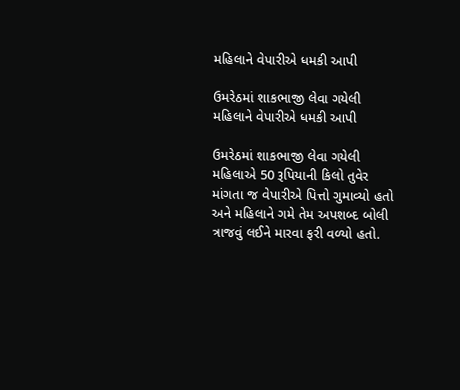મહિલાને વેપારીએ ધમકી આપી

ઉમરેઠમાં શાકભાજી લેવા ગયેલી મહિલાને વેપારીએ ધમકી આપી

ઉમરેઠમાં શાકભાજી લેવા ગયેલી મહિલાએ 50 રૂપિયાની કિલો તુવેર માંગતા જ વેપારીએ પિત્તો ગુમાવ્યો હતો અને મહિલાને ગમે તેમ અપશબ્દ બોલી ત્રાજવું લઈને મારવા ફરી વળ્યો હતો.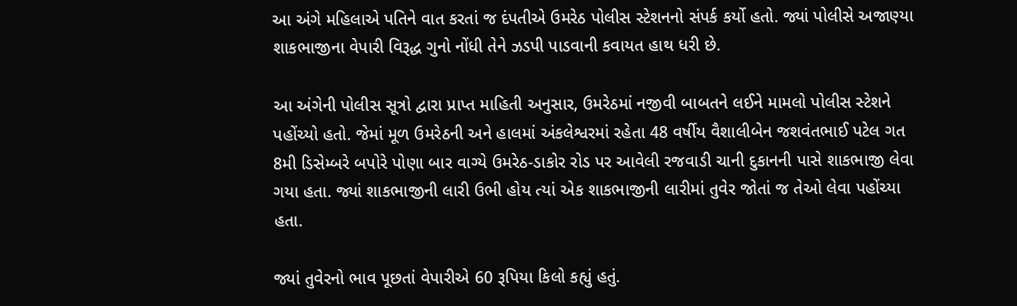આ અંગે મહિલાએ પતિને વાત કરતાં જ દંપતીએ ઉમરેઠ પોલીસ સ્ટેશનનો સંપર્ક કર્યો હતો. જ્યાં પોલીસે અજાણ્યા શાકભાજીના વેપારી વિરૂદ્ધ ગુનો નોંધી તેને ઝડપી પાડવાની કવાયત હાથ ધરી છે.

આ અંગેની પોલીસ સૂત્રો દ્વારા પ્રાપ્ત માહિતી અનુસાર, ઉમરેઠમાં નજીવી બાબતને લઈને મામલો પોલીસ સ્ટેશને પહોંચ્યો હતો. જેમાં મૂળ ઉમરેઠની અને હાલમાં અંકલેશ્વરમાં રહેતા 48 વર્ષીય વૈશાલીબેન જશવંતભાઈ પટેલ ગત 8મી ડિસેમ્બરે બપોરે પોણા બાર વાગ્યે ઉમરેઠ-ડાકોર રોડ પર આવેલી રજવાડી ચાની દુકાનની પાસે શાકભાજી લેવા ગયા હતા. જ્યાં શાકભાજીની લારી ઉભી હોય ત્યાં એક શાકભાજીની લારીમાં તુવેર જોતાં જ તેઓ લેવા પહોંચ્યા હતા.

જ્યાં તુવેરનો ભાવ પૂછતાં વેપારીએ 60 રૂપિયા કિલો કહ્યું હતું.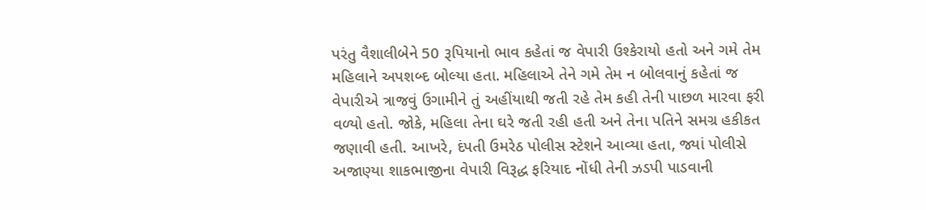પરંતુ વૈશાલીબેને 50 રૂપિયાનો ભાવ કહેતાં જ વેપારી ઉશ્કેરાયો હતો અને ગમે તેમ મહિલાને અપશબ્દ બોલ્યા હતા. મહિલાએ તેને ગમે તેમ ન બોલવાનું કહેતાં જ વેપારીએ ત્રાજવું ઉગામીને તું અહીંયાથી જતી રહે તેમ કહી તેની પાછળ મારવા ફરી વળ્યો હતો. જોકે, મહિલા તેના ઘરે જતી રહી હતી અને તેના પતિને સમગ્ર હકીકત જણાવી હતી. આખરે, દંપતી ઉમરેઠ પોલીસ સ્ટેશને આવ્યા હતા, જ્યાં પોલીસે અજાણ્યા શાકભાજીના વેપારી વિરૂદ્ધ ફરિયાદ નોંધી તેની ઝડપી પાડવાની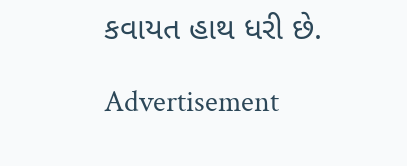કવાયત હાથ ધરી છે.

Advertisement